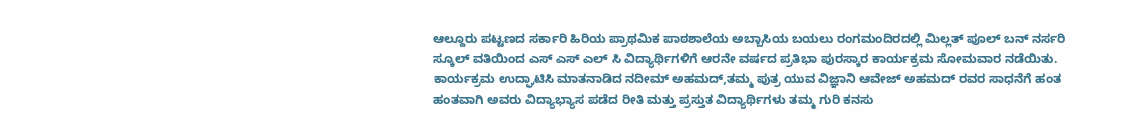ಆಲ್ದೂರು ಪಟ್ಟಣದ ಸರ್ಕಾರಿ ಹಿರಿಯ ಪ್ರಾಥಮಿಕ ಪಾಠಶಾಲೆಯ ಅಬ್ಬಾಸಿಯ ಬಯಲು ರಂಗಮಂದಿರದಲ್ಲಿ ಮಿಲ್ಲತ್ ಪೂಲ್ ಬನ್ ನರ್ಸರಿ ಸ್ಕೂಲ್ ವತಿಯಿಂದ ಎಸ್ ಎಸ್ ಎಲ್ ಸಿ ವಿದ್ಯಾರ್ಥಿಗಳಿಗೆ ಆರನೇ ವರ್ಷದ ಪ್ರತಿಭಾ ಪುರಸ್ಕಾರ ಕಾರ್ಯಕ್ರಮ ಸೋಮವಾರ ನಡೆಯಿತು.
ಕಾರ್ಯಕ್ರಮ ಉದ್ಘಾಟಿಸಿ ಮಾತನಾಡಿದ ನದೀಮ್ ಅಹಮದ್,ತಮ್ಮ ಪುತ್ರ ಯುವ ವಿಜ್ಞಾನಿ ಆವೇಜ್ ಅಹಮದ್ ರವರ ಸಾಧನೆಗೆ ಹಂತ ಹಂತವಾಗಿ ಅವರು ವಿದ್ಯಾಭ್ಯಾಸ ಪಡೆದ ರೀತಿ ಮತ್ತು ಪ್ರಸ್ತುತ ವಿದ್ಯಾರ್ಥಿಗಳು ತಮ್ಮ ಗುರಿ ಕನಸು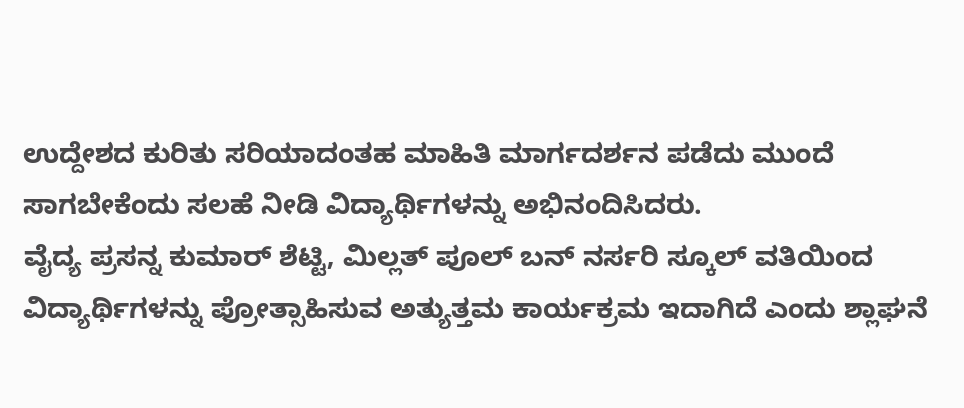ಉದ್ದೇಶದ ಕುರಿತು ಸರಿಯಾದಂತಹ ಮಾಹಿತಿ ಮಾರ್ಗದರ್ಶನ ಪಡೆದು ಮುಂದೆ ಸಾಗಬೇಕೆಂದು ಸಲಹೆ ನೀಡಿ ವಿದ್ಯಾರ್ಥಿಗಳನ್ನು ಅಭಿನಂದಿಸಿದರು.
ವೈದ್ಯ ಪ್ರಸನ್ನ ಕುಮಾರ್ ಶೆಟ್ಟಿ, ಮಿಲ್ಲತ್ ಪೂಲ್ ಬನ್ ನರ್ಸರಿ ಸ್ಕೂಲ್ ವತಿಯಿಂದ ವಿದ್ಯಾರ್ಥಿಗಳನ್ನು ಪ್ರೋತ್ಸಾಹಿಸುವ ಅತ್ಯುತ್ತಮ ಕಾರ್ಯಕ್ರಮ ಇದಾಗಿದೆ ಎಂದು ಶ್ಲಾಘನೆ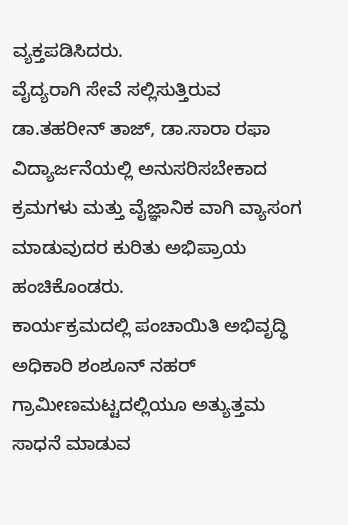ವ್ಯಕ್ತಪಡಿಸಿದರು.
ವೈದ್ಯರಾಗಿ ಸೇವೆ ಸಲ್ಲಿಸುತ್ತಿರುವ ಡಾ.ತಹರೀನ್ ತಾಜ್, ಡಾ.ಸಾರಾ ರಫಾ ವಿದ್ಯಾರ್ಜನೆಯಲ್ಲಿ ಅನುಸರಿಸಬೇಕಾದ ಕ್ರಮಗಳು ಮತ್ತು ವೈಜ್ಞಾನಿಕ ವಾಗಿ ವ್ಯಾಸಂಗ ಮಾಡುವುದರ ಕುರಿತು ಅಭಿಪ್ರಾಯ ಹಂಚಿಕೊಂಡರು.
ಕಾರ್ಯಕ್ರಮದಲ್ಲಿ ಪಂಚಾಯಿತಿ ಅಭಿವೃದ್ಧಿ ಅಧಿಕಾರಿ ಶಂಶೂನ್ ನಹರ್ ಗ್ರಾಮೀಣಮಟ್ಟದಲ್ಲಿಯೂ ಅತ್ಯುತ್ತಮ ಸಾಧನೆ ಮಾಡುವ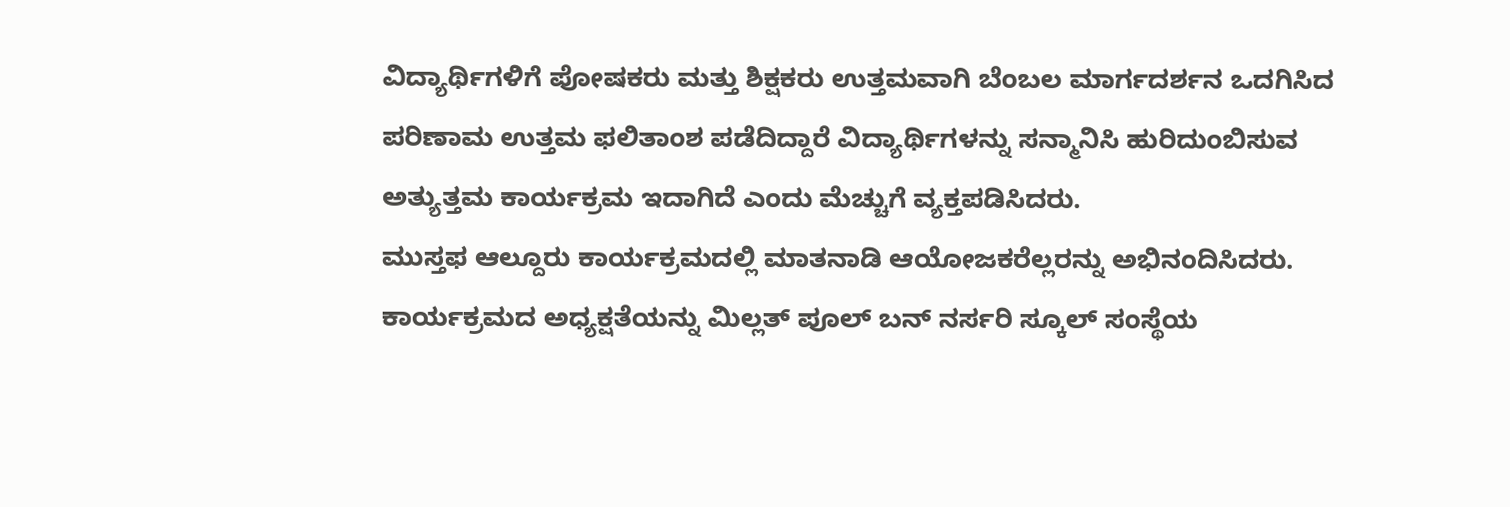ವಿದ್ಯಾರ್ಥಿಗಳಿಗೆ ಪೋಷಕರು ಮತ್ತು ಶಿಕ್ಷಕರು ಉತ್ತಮವಾಗಿ ಬೆಂಬಲ ಮಾರ್ಗದರ್ಶನ ಒದಗಿಸಿದ ಪರಿಣಾಮ ಉತ್ತಮ ಫಲಿತಾಂಶ ಪಡೆದಿದ್ದಾರೆ ವಿದ್ಯಾರ್ಥಿಗಳನ್ನು ಸನ್ಮಾನಿಸಿ ಹುರಿದುಂಬಿಸುವ ಅತ್ಯುತ್ತಮ ಕಾರ್ಯಕ್ರಮ ಇದಾಗಿದೆ ಎಂದು ಮೆಚ್ಚುಗೆ ವ್ಯಕ್ತಪಡಿಸಿದರು.
ಮುಸ್ತಫ ಆಲ್ದೂರು ಕಾರ್ಯಕ್ರಮದಲ್ಲಿ ಮಾತನಾಡಿ ಆಯೋಜಕರೆಲ್ಲರನ್ನು ಅಭಿನಂದಿಸಿದರು.
ಕಾರ್ಯಕ್ರಮದ ಅಧ್ಯಕ್ಷತೆಯನ್ನು ಮಿಲ್ಲತ್ ಪೂಲ್ ಬನ್ ನರ್ಸರಿ ಸ್ಕೂಲ್ ಸಂಸ್ಥೆಯ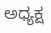ಅಧ್ಯಕ್ಷ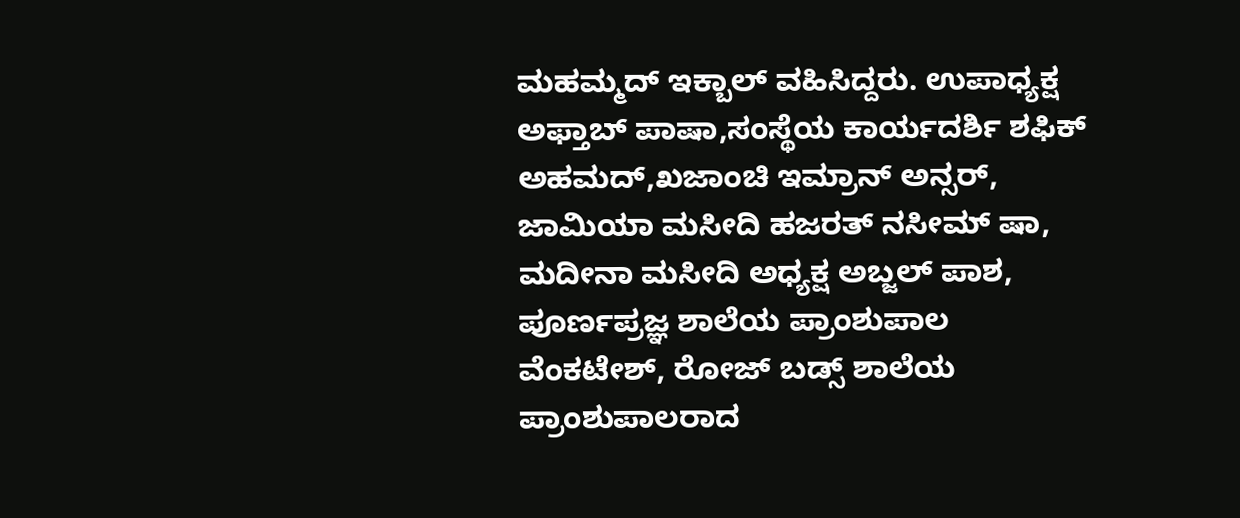ಮಹಮ್ಮದ್ ಇಕ್ಬಾಲ್ ವಹಿಸಿದ್ದರು. ಉಪಾಧ್ಯಕ್ಷ ಅಫ್ತಾಬ್ ಪಾಷಾ,ಸಂಸ್ಥೆಯ ಕಾರ್ಯದರ್ಶಿ ಶಫಿಕ್ ಅಹಮದ್,ಖಜಾಂಚಿ ಇಮ್ರಾನ್ ಅನ್ಸರ್, ಜಾಮಿಯಾ ಮಸೀದಿ ಹಜರತ್ ನಸೀಮ್ ಷಾ, ಮದೀನಾ ಮಸೀದಿ ಅಧ್ಯಕ್ಷ ಅಬ್ಜಲ್ ಪಾಶ, ಪೂರ್ಣಪ್ರಜ್ಞ ಶಾಲೆಯ ಪ್ರಾಂಶುಪಾಲ ವೆಂಕಟೇಶ್, ರೋಜ್ ಬಡ್ಸ್ ಶಾಲೆಯ ಪ್ರಾಂಶುಪಾಲರಾದ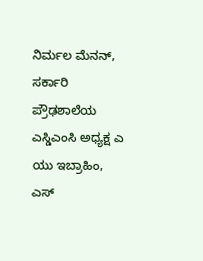ನಿರ್ಮಲ ಮೆನನ್, ಸರ್ಕಾರಿ ಪ್ರೌಢಶಾಲೆಯ ಎಸ್ಡಿಎಂಸಿ ಅಧ್ಯಕ್ಷ ಎ ಯು ಇಬ್ರಾಹಿಂ, ಎಸ್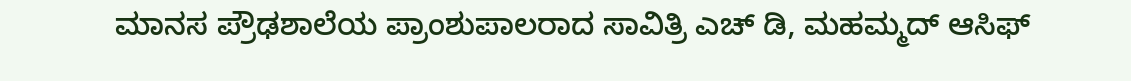ಮಾನಸ ಪ್ರೌಢಶಾಲೆಯ ಪ್ರಾಂಶುಪಾಲರಾದ ಸಾವಿತ್ರಿ ಎಚ್ ಡಿ, ಮಹಮ್ಮದ್ ಆಸಿಫ್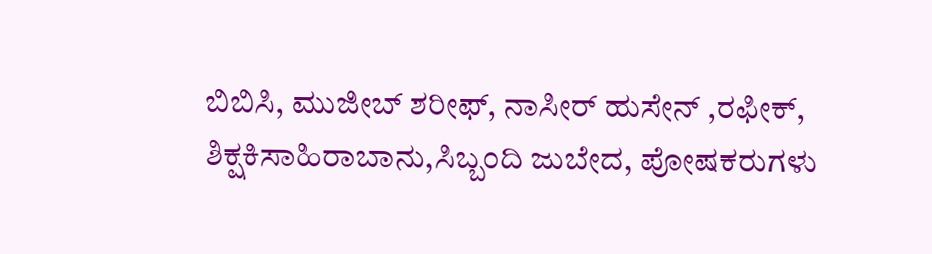ಬಿಬಿಸಿ, ಮುಜೀಬ್ ಶರೀಫ್, ನಾಸೀರ್ ಹುಸೇನ್ ,ರಫೀಕ್, ಶಿಕ್ಷಕಿಸಾಹಿರಾಬಾನು,ಸಿಬ್ಬಂದಿ ಜುಬೇದ, ಪೋಷಕರುಗಳು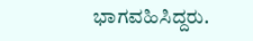ಭಾಗವಹಿಸಿದ್ದರು.